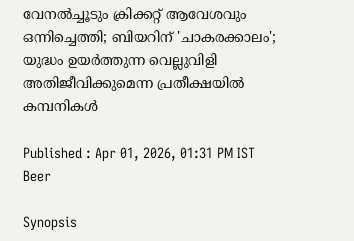വേനൽച്ചൂടും ക്രിക്കറ്റ് ആവേശവും ഒന്നിച്ചെത്തി; ബിയറിന് 'ചാകരക്കാലം'; യുദ്ധം ഉയർത്തുന്ന വെല്ലുവിളി അതിജീവിക്കുമെന്ന പ്രതീക്ഷയിൽ കമ്പനികൾ

Published : Apr 01, 2026, 01:31 PM IST
Beer

Synopsis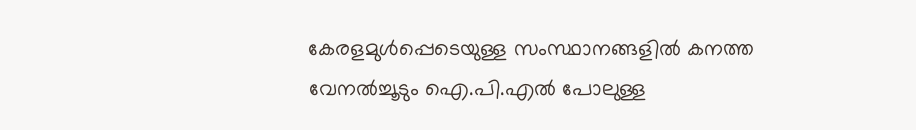കേരളമുള്‍പ്പെടെയുള്ള സംസ്ഥാനങ്ങളില്‍ കനത്ത വേനല്‍ച്ചൂടും ഐ.പി.എല്‍ പോലുള്ള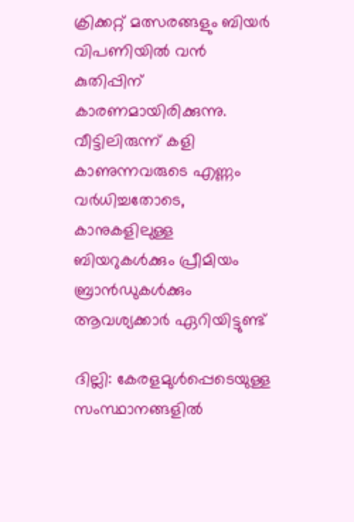ക്രിക്കറ്റ് മത്സരങ്ങളും ബിയര്‍ വിപണിയില്‍ വന്‍ കുതിപ്പിന് കാരണമായിരിക്കുന്നു. വീട്ടിലിരുന്ന് കളി കാണുന്നവരുടെ എണ്ണം വർധിച്ചതോടെ, കാനുകളിലുള്ള ബിയറുകള്‍ക്കും പ്രീമിയം ബ്രാന്‍ഡുകള്‍ക്കും ആവശ്യക്കാര്‍ ഏറിയിട്ടുണ്ട്

ദില്ലി: കേരളമുള്‍പ്പെടെയുള്ള സംസ്ഥാനങ്ങളില്‍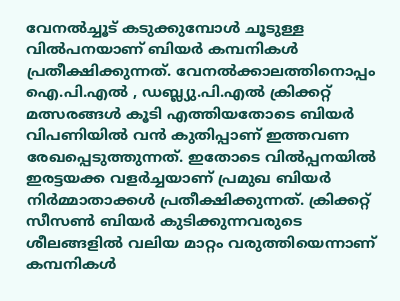വേനല്‍ച്ചൂട് കടുക്കുമ്പോള്‍ ചൂടുള്ള വില്‍പനയാണ് ബിയര്‍ കമ്പനികള്‍ പ്രതീക്ഷിക്കുന്നത്. വേനല്‍ക്കാലത്തിനൊപ്പം ഐ.പി.എല്‍ , ഡബ്ല്യു.പി.എല്‍ ക്രിക്കറ്റ് മത്സരങ്ങള്‍ കൂടി എത്തിയതോടെ ബിയര്‍ വിപണിയില്‍ വന്‍ കുതിപ്പാണ് ഇത്തവണ രേഖപ്പെടുത്തുന്നത്. ഇതോടെ വിൽപ്പനയിൽ ഇരട്ടയക്ക വളര്‍ച്ചയാണ് പ്രമുഖ ബിയര്‍ നിര്‍മ്മാതാക്കള്‍ പ്രതീക്ഷിക്കുന്നത്. ക്രിക്കറ്റ് സീസണ്‍ ബിയര്‍ കുടിക്കുന്നവരുടെ ശീലങ്ങളില്‍ വലിയ മാറ്റം വരുത്തിയെന്നാണ് കമ്പനികള്‍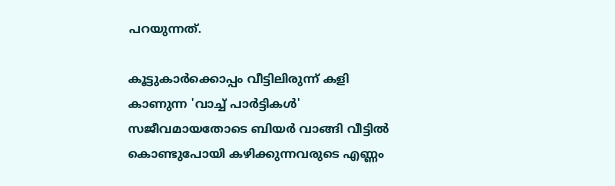പറയുന്നത്.

കൂട്ടുകാര്‍ക്കൊപ്പം വീട്ടിലിരുന്ന് കളി കാണുന്ന 'വാച്ച് പാര്‍ട്ടികള്‍' സജീവമായതോടെ ബിയര്‍ വാങ്ങി വീട്ടില്‍ കൊണ്ടുപോയി കഴിക്കുന്നവരുടെ എണ്ണം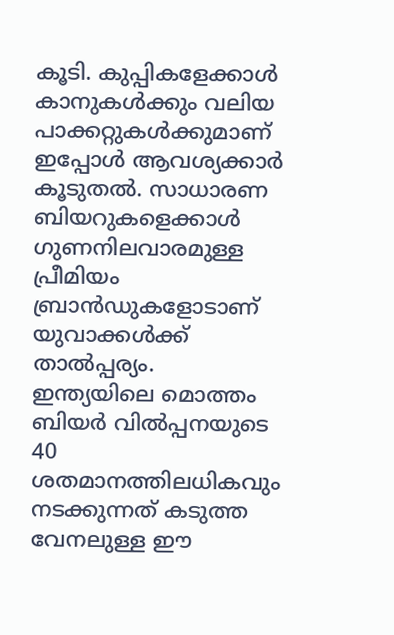കൂടി. കുപ്പികളേക്കാള്‍ കാനുകള്‍ക്കും വലിയ പാക്കറ്റുകള്‍ക്കുമാണ് ഇപ്പോള്‍ ആവശ്യക്കാര്‍ കൂടുതല്‍. സാധാരണ ബിയറുകളെക്കാള്‍ ഗുണനിലവാരമുള്ള പ്രീമിയം ബ്രാന്‍ഡുകളോടാണ് യുവാക്കള്‍ക്ക് താല്‍പ്പര്യം. ഇന്ത്യയിലെ മൊത്തം ബിയര്‍ വില്‍പ്പനയുടെ 40 ശതമാനത്തിലധികവും നടക്കുന്നത് കടുത്ത വേനലുള്ള ഈ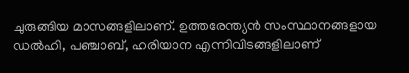ചുരുങ്ങിയ മാസങ്ങളിലാണ്. ഉത്തരേന്ത്യന്‍ സംസ്ഥാനങ്ങളായ ഡല്‍ഹി, പഞ്ചാബ്, ഹരിയാന എന്നിവിടങ്ങളിലാണ്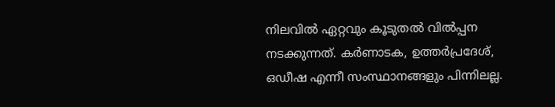നിലവില്‍ ഏറ്റവും കൂടുതല്‍ വില്‍പ്പന നടക്കുന്നത്. കര്‍ണാടക, ഉത്തര്‍പ്രദേശ്, ഒഡീഷ എന്നീ സംസ്ഥാനങ്ങളും പിന്നിലല്ല.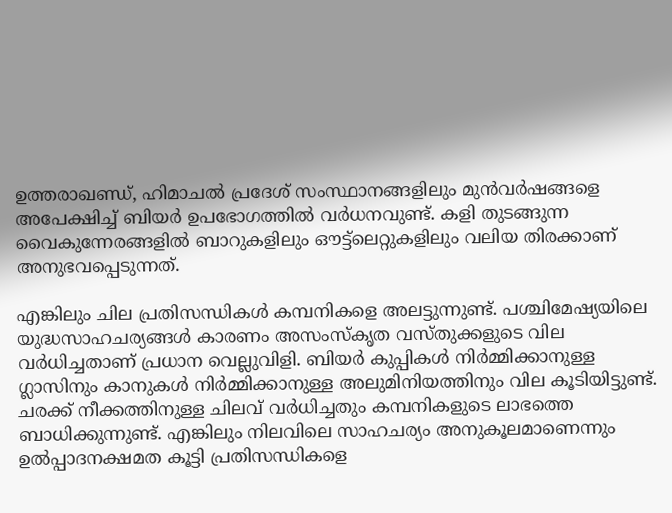ഉത്തരാഖണ്ഡ്, ഹിമാചല്‍ പ്രദേശ് സംസ്ഥാനങ്ങളിലും മുന്‍വര്‍ഷങ്ങളെ അപേക്ഷിച്ച് ബിയര്‍ ഉപഭോഗത്തില്‍ വര്‍ധനവുണ്ട്. കളി തുടങ്ങുന്ന വൈകുന്നേരങ്ങളില്‍ ബാറുകളിലും ഔട്ട്ലെറ്റുകളിലും വലിയ തിരക്കാണ് അനുഭവപ്പെടുന്നത്.

എങ്കിലും ചില പ്രതിസന്ധികള്‍ കമ്പനികളെ അലട്ടുന്നുണ്ട്. പശ്ചിമേഷ്യയിലെ യുദ്ധസാഹചര്യങ്ങള്‍ കാരണം അസംസ്‌കൃത വസ്തുക്കളുടെ വില വര്‍ധിച്ചതാണ് പ്രധാന വെല്ലുവിളി. ബിയര്‍ കുപ്പികള്‍ നിര്‍മ്മിക്കാനുള്ള ഗ്ലാസിനും കാനുകള്‍ നിര്‍മ്മിക്കാനുള്ള അലുമിനിയത്തിനും വില കൂടിയിട്ടുണ്ട്. ചരക്ക് നീക്കത്തിനുള്ള ചിലവ് വര്‍ധിച്ചതും കമ്പനികളുടെ ലാഭത്തെ ബാധിക്കുന്നുണ്ട്. എങ്കിലും നിലവിലെ സാഹചര്യം അനുകൂലമാണെന്നും ഉല്‍പ്പാദനക്ഷമത കൂട്ടി പ്രതിസന്ധികളെ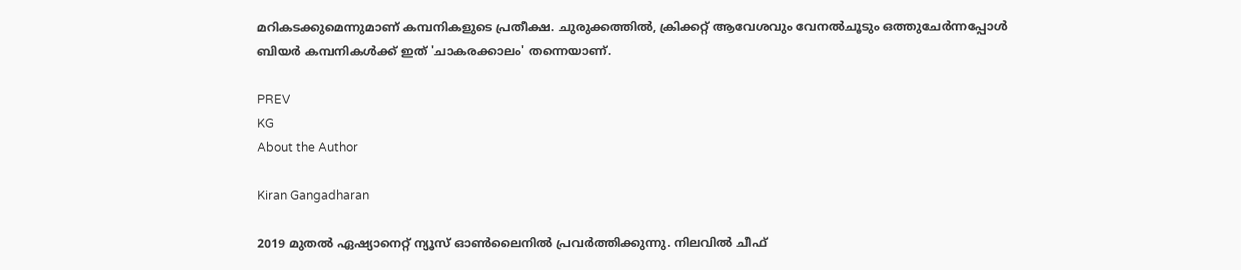മറികടക്കുമെന്നുമാണ് കമ്പനികളുടെ പ്രതീക്ഷ. ചുരുക്കത്തില്‍, ക്രിക്കറ്റ് ആവേശവും വേനൽചൂടും ഒത്തുചേര്‍ന്നപ്പോള്‍ ബിയര്‍ കമ്പനികള്‍ക്ക് ഇത് 'ചാകരക്കാലം' തന്നെയാണ്.

PREV
KG
About the Author

Kiran Gangadharan

2019 മുതല്‍ ഏഷ്യാനെറ്റ് ന്യൂസ് ഓണ്‍ലൈനില്‍ പ്രവര്‍ത്തിക്കുന്നു. നിലവില്‍ ചീഫ്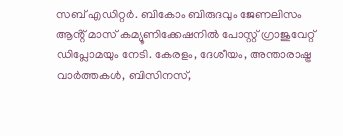സബ് എഡിറ്റർ. ബികോം ബിരുദവും ജേണലിസം ആൻ്റ് മാസ് കമ്യൂണിക്കേഷനിൽ പോസ്റ്റ് ഗ്രാജുവേറ്റ് ഡിപ്ലോമയും നേടി. കേരളം, ദേശീയം, അന്താരാഷ്ട്ര വാര്‍ത്തകള്‍, ബിസിനസ്,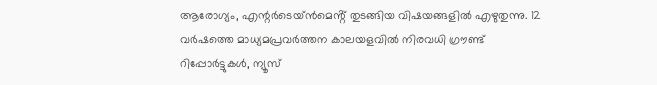ആരോഗ്യം, എന്റർടെയ്ൻമെൻ്റ് തുടങ്ങിയ വിഷയങ്ങളില്‍ എഴുതുന്നു. 12 വര്‍ഷത്തെ മാധ്യമപ്രവര്‍ത്തന കാലയളവില്‍ നിരവധി ഗ്രൗണ്ട് റിപ്പോര്‍ട്ടുകള്‍, ന്യൂസ്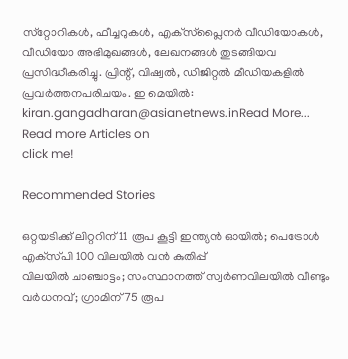സ്‌റ്റോറികള്‍, ഫീച്ചറുകള്‍, എക്‌സ്‌പ്ലൈന‍ർ വീഡിയോകൾ, വീഡിയോ അഭിമുഖങ്ങള്‍, ലേഖനങ്ങള്‍ തുടങ്ങിയവ പ്രസിദ്ധീകരിച്ചു. പ്രിന്റ്, വിഷ്വല്‍, ഡിജിറ്റല്‍ മീഡിയകളില്‍ പ്രവര്‍ത്തനപരിചയം. ഇ മെയില്‍: kiran.gangadharan@asianetnews.inRead More...
Read more Articles on
click me!

Recommended Stories

ഒറ്റയടിക്ക് ലിറ്ററിന് 11 രൂപ കൂട്ടി ഇന്ത്യൻ ഓയിൽ; പെട്രോൾ എക്‌സ്‌പി 100 വിലയിൽ വൻ കുതിപ്പ്
വിലയിൽ ചാഞ്ചാട്ടം; സംസ്ഥാനത്ത് സ്വർണവിലയിൽ വീണ്ടും വർധനവ്; ഗ്രാമിന് 75 രൂപ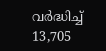വർദ്ധിച്ച് 13,705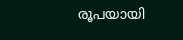രൂപയായി